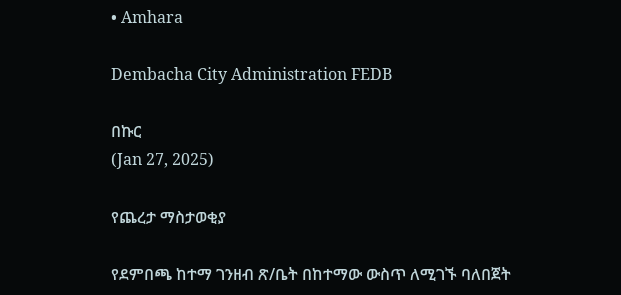• Amhara

Dembacha City Administration FEDB

በኩር
(Jan 27, 2025)

የጨረታ ማስታወቂያ

የደምበጫ ከተማ ገንዘብ ጽ/ቤት በከተማው ውስጥ ለሚገኙ ባለበጀት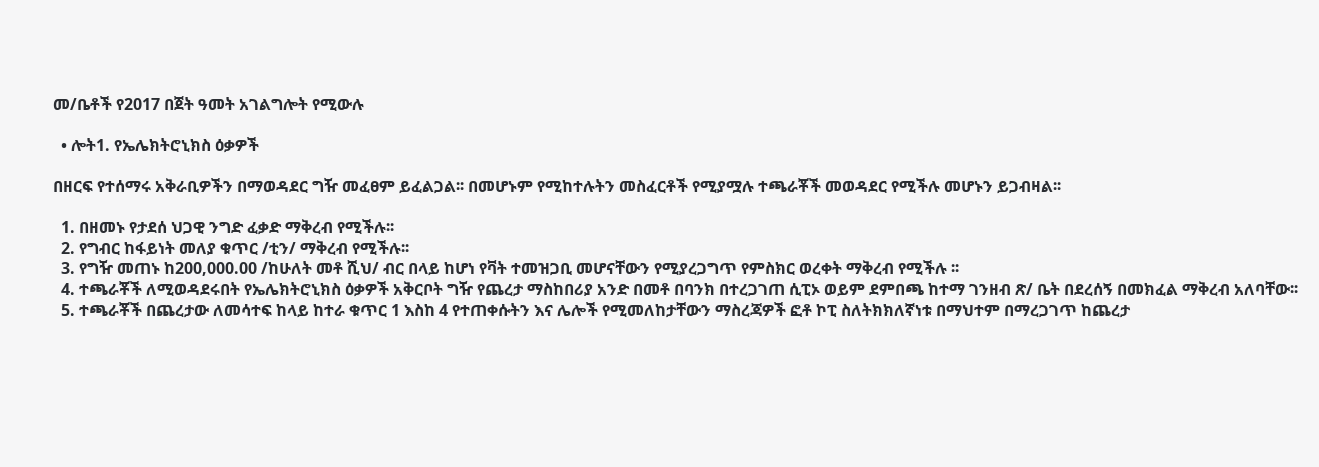መ/ቤቶች የ2017 በጀት ዓመት አገልግሎት የሚውሉ

  • ሎት1. የኤሌክትሮኒክስ ዕቃዎች

በዘርፍ የተሰማሩ አቅራቢዎችን በማወዳደር ግዥ መፈፀም ይፈልጋል፡፡ በመሆኑም የሚከተሉትን መስፈርቶች የሚያሟሉ ተጫራቾች መወዳደር የሚችሉ መሆኑን ይጋብዛል፡፡

  1. በዘመኑ የታደሰ ህጋዊ ንግድ ፈቃድ ማቅረብ የሚችሉ፡፡
  2. የግብር ከፋይነት መለያ ቁጥር /ቲን/ ማቅረብ የሚችሉ፡፡
  3. የግዥ መጠኑ ከ200,000.00 /ከሁለት መቶ ሺህ/ ብር በላይ ከሆነ የቫት ተመዝጋቢ መሆናቸውን የሚያረጋግጥ የምስክር ወረቀት ማቅረብ የሚችሉ ፡፡
  4. ተጫራቾች ለሚወዳደሩበት የኤሌክትሮኒክስ ዕቃዎች አቅርቦት ግዥ የጨረታ ማስከበሪያ አንድ በመቶ በባንክ በተረጋገጠ ሲፒኦ ወይም ደምበጫ ከተማ ገንዘብ ጽ/ ቤት በደረሰኝ በመክፈል ማቅረብ አለባቸው፡፡
  5. ተጫራቾች በጨረታው ለመሳተፍ ከላይ ከተራ ቁጥር 1 እስከ 4 የተጠቀሱትን እና ሌሎች የሚመለከታቸውን ማስረጃዎች ፎቶ ኮፒ ስለትክክለኛነቱ በማህተም በማረጋገጥ ከጨረታ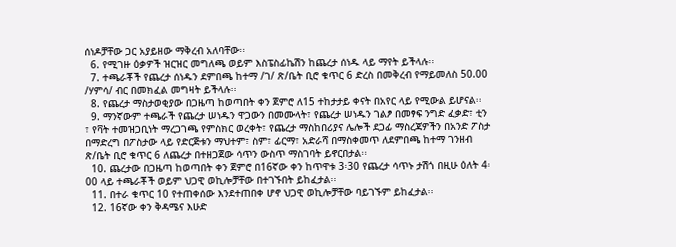ሰነዶቻቸው ጋር አያይዘው ማቅረብ አለባቸው፡፡
  6. የሚገዙ ዕቃዎች ዝርዝር መግለጫ ወይም እስፔስፊኬሽን ከጨረታ ሰነዱ ላይ ማየት ይችላሉ፡፡
  7. ተጫራቾች የጨረታ ሰነዱን ደምበጫ ከተማ /ገ/ ጽ/ቤት ቢሮ ቁጥር 6 ድረስ በመቅረብ የማይመለስ 50.00 /ሃምሳ/ ብር በመክፈል መግዛት ይችላሉ፡፡
  8. የጨረታ ማስታወቂያው በጋዜጣ ከወጣበት ቀን ጀምሮ ለ15 ተከታታይ ቀናት በአየር ላይ የሚውል ይሆናል፡፡
  9. ማንኛውም ተጫራች የጨረታ ሠነዱን ዋጋውን በመሙላት፣ የጨረታ ሠነዱን ገልፆ በመፃፍ ንግድ ፈቃድ፣ ቲን ፣ የቫት ተመዝጋቢነት ማረጋገጫ የምስክር ወረቀት፣ የጨረታ ማስከበሪያና ሌሎች ደጋፊ ማስረጃዎችን በአንድ ፖስታ በማድረግ በፖስታው ላይ የድርጅቱን ማህተም፣ ስም፣ ፊርማ፣ አድራሻ በማስቀመጥ ለደምበጫ ከተማ ገንዘብ ጽ/ቤት ቢሮ ቁጥር 6 ለጨረታ በተዘጋጀው ሳጥን ውስጥ ማስገባት ይኖርበታል፡፡
  10. ጨረታው በጋዜጣ ከወጣበት ቀን ጀምሮ በ16ኛው ቀን ከጥዋቱ 3፡30 የጨረታ ሳጥኑ ታሽጎ በዚሁ ዕለት 4፡00 ላይ ተጫራቾች ወይም ህጋዊ ወኪሎቻቸው በተገኙበት ይከፈታል፡፡
  11. በተራ ቁጥር 10 የተጠቀሰው እንደተጠበቀ ሆኖ ህጋዊ ወኪሎቻቸው ባይገኙም ይከፈታል፡፡
  12. 16ኛው ቀን ቅዳሜና እሁድ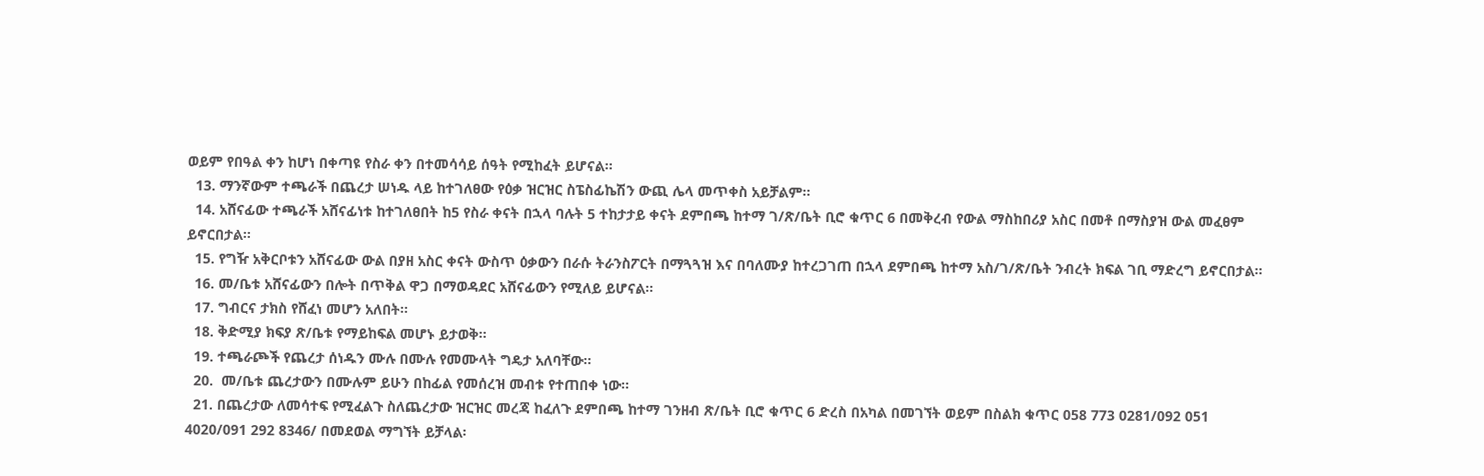ወይም የበዓል ቀን ከሆነ በቀጣዩ የስራ ቀን በተመሳሳይ ሰዓት የሚከፈት ይሆናል፡፡
  13. ማንኛውም ተጫራች በጨረታ ሠነዱ ላይ ከተገለፀው የዕቃ ዝርዝር ስፔስፊኬሽን ውጪ ሌላ መጥቀስ አይቻልም፡፡
  14. አሸናፊው ተጫራች አሸናፊነቱ ከተገለፀበት ከ5 የስራ ቀናት በኋላ ባሉት 5 ተከታታይ ቀናት ደምበጫ ከተማ ገ/ጽ/ቤት ቢሮ ቁጥር 6 በመቅረብ የውል ማስከበሪያ አስር በመቶ በማስያዝ ውል መፈፀም ይኖርበታል፡፡
  15. የግዥ አቅርቦቱን አሸናፊው ውል በያዘ አስር ቀናት ውስጥ ዕቃውን በራሱ ትራንስፖርት በማጓጓዝ እና በባለሙያ ከተረጋገጠ በኋላ ደምበጫ ከተማ አስ/ገ/ጽ/ቤት ንብረት ክፍል ገቢ ማድረግ ይኖርበታል፡፡
  16. መ/ቤቱ አሸናፊውን በሎት በጥቅል ዋጋ በማወዳደር አሸናፊውን የሚለይ ይሆናል፡፡
  17. ግብርና ታክስ የሸፈነ መሆን አለበት፡፡
  18. ቅድሚያ ክፍያ ጽ/ቤቱ የማይከፍል መሆኑ ይታወቅ፡፡
  19. ተጫራጮች የጨረታ ሰነዱን ሙሉ በሙሉ የመሙላት ግዴታ አለባቸው፡፡
  20.  መ/ቤቱ ጨረታውን በሙሉም ይሁን በከፊል የመሰረዝ መብቱ የተጠበቀ ነው፡፡
  21. በጨረታው ለመሳተፍ የሚፈልጉ ስለጨረታው ዝርዝር መረጃ ከፈለጉ ደምበጫ ከተማ ገንዘብ ጽ/ቤት ቢሮ ቁጥር 6 ድረስ በአካል በመገኘት ወይም በስልክ ቁጥር 058 773 0281/092 051 4020/091 292 8346/ በመደወል ማግኘት ይቻላል፡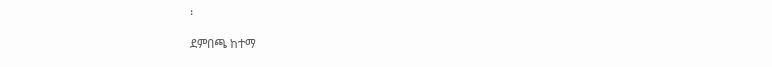፡

ደምበጫ ከተማ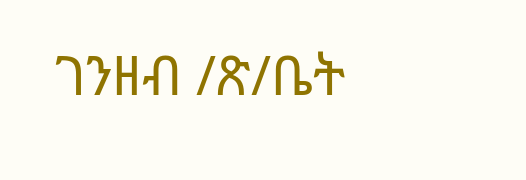ገንዘብ /ጽ/ቤት